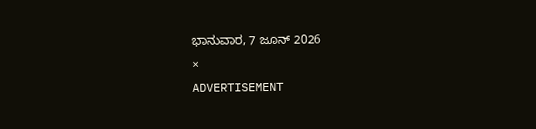ಭಾನುವಾರ, 7 ಜೂನ್ 2026
×
ADVERTISEMENT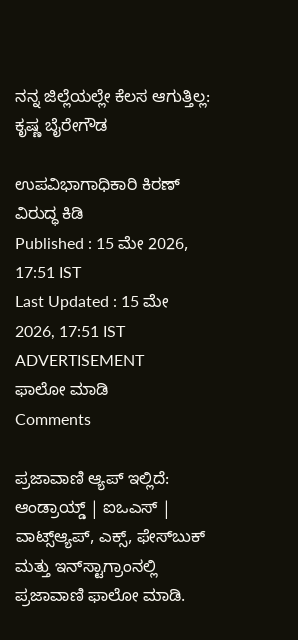ನನ್ನ ಜಿಲ್ಲೆಯಲ್ಲೇ ಕೆಲಸ ಆಗುತ್ತಿಲ್ಲ: ಕೃಷ್ಣ ಬೈರೇಗೌಡ

ಉಪವಿಭಾಗಾಧಿಕಾರಿ ಕಿರಣ್ ವಿರುದ್ಧ ಕಿಡಿ
Published : 15 ಮೇ 2026, 17:51 IST
Last Updated : 15 ಮೇ 2026, 17:51 IST
ADVERTISEMENT
ಫಾಲೋ ಮಾಡಿ
Comments

ಪ್ರಜಾವಾಣಿ ಆ್ಯಪ್ ಇಲ್ಲಿದೆ: ಆಂಡ್ರಾಯ್ಡ್ | ಐಒಎಸ್ | ವಾಟ್ಸ್ಆ್ಯಪ್, ಎಕ್ಸ್, ಫೇಸ್‌ಬುಕ್ ಮತ್ತು ಇನ್‌ಸ್ಟಾಗ್ರಾಂನಲ್ಲಿ ಪ್ರಜಾವಾಣಿ ಫಾಲೋ ಮಾಡಿ.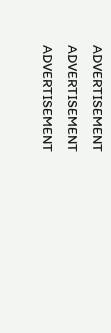ADVERTISEMENT
ADVERTISEMENT
ADVERTISEMENT